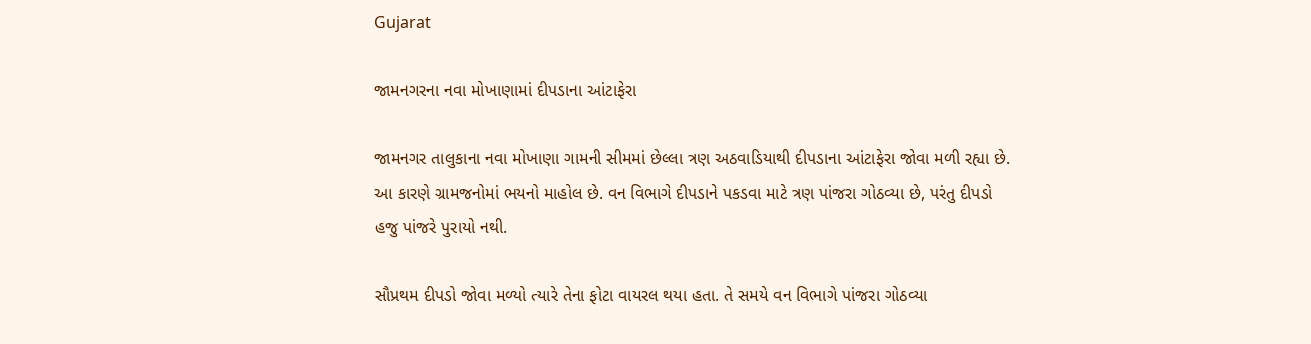Gujarat

જામનગરના નવા મોખાણામાં દીપડાના આંટાફેરા

જામનગર તાલુકાના નવા મોખાણા ગામની સીમમાં છેલ્લા ત્રણ અઠવાડિયાથી દીપડાના આંટાફેરા જોવા મળી રહ્યા છે. આ કારણે ગ્રામજનોમાં ભયનો માહોલ છે. વન વિભાગે દીપડાને પકડવા માટે ત્રણ પાંજરા ગોઠવ્યા છે, પરંતુ દીપડો હજુ પાંજરે પુરાયો નથી.

સૌપ્રથમ દીપડો જોવા મળ્યો ત્યારે તેના ફોટા વાયરલ થયા હતા. તે સમયે વન વિભાગે પાંજરા ગોઠવ્યા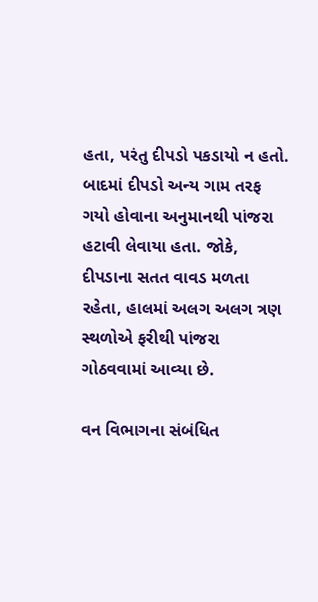હતા, પરંતુ દીપડો પકડાયો ન હતો. બાદમાં દીપડો અન્ય ગામ તરફ ગયો હોવાના અનુમાનથી પાંજરા હટાવી લેવાયા હતા. જોકે, દીપડાના સતત વાવડ મળતા રહેતા, હાલમાં અલગ અલગ ત્રણ સ્થળોએ ફરીથી પાંજરા ગોઠવવામાં આવ્યા છે.

વન વિભાગના સંબંધિત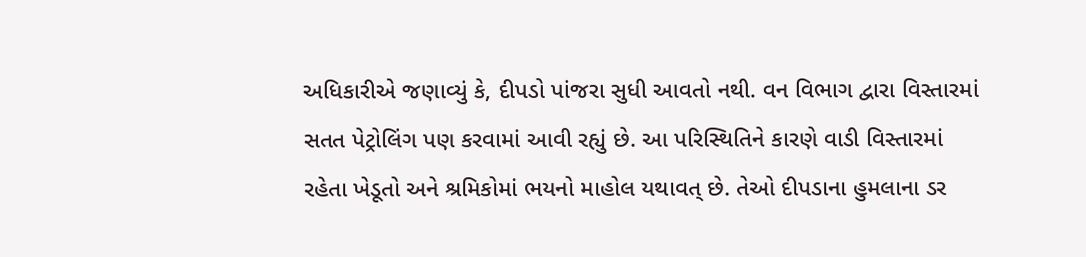અધિકારીએ જણાવ્યું કે, દીપડો પાંજરા સુધી આવતો નથી. વન વિભાગ દ્વારા વિસ્તારમાં સતત પેટ્રોલિંગ પણ કરવામાં આવી રહ્યું છે. આ પરિસ્થિતિને કારણે વાડી વિસ્તારમાં રહેતા ખેડૂતો અને શ્રમિકોમાં ભયનો માહોલ યથાવત્ છે. તેઓ દીપડાના હુમલાના ડર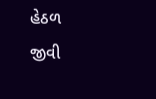હેઠળ જીવી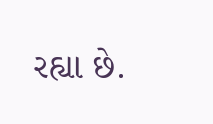રહ્યા છે.